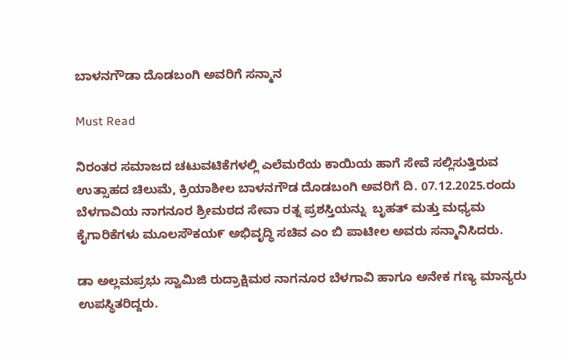ಬಾಳನಗೌಡಾ ದೊಡಬಂಗಿ ಅವರಿಗೆ ಸನ್ಮಾನ

Must Read

ನಿರಂತರ ಸಮಾಜದ ಚಟುವಟಿಕೆಗಳಲ್ಲಿ ಎಲೆಮರೆಯ ಕಾಯಿಯ ಹಾಗೆ ಸೇವೆ ಸಲ್ಲಿಸುತ್ತಿರುವ ಉತ್ಸಾಹದ ಚಿಲುಮೆ, ಕ್ರಿಯಾಶೀಲ ಬಾಳನಗೌಡ ದೊಡಬಂಗಿ ಅವರಿಗೆ ದಿ. 07.12.2025.ರಂದು ಬೆಳಗಾವಿಯ ನಾಗನೂರ ಶ್ರೀಮಠದ ಸೇವಾ ರತ್ನ ಪ್ರಶಸ್ತಿಯನ್ನು  ಬೃಹತ್ ಮತ್ತು ಮಧ್ಯಮ ಕೈಗಾರಿಕೆಗಳು ಮೂಲಸೌಕಯ೯ ಅಭಿವೃದ್ಧಿ ಸಚಿವ ಎಂ ಬಿ ಪಾಟೀಲ ಅವರು ಸನ್ಮಾನಿಸಿದರು.

ಡಾ ಅಲ್ಲಮಪ್ರಭು ಸ್ವಾಮಿಜಿ ರುದ್ರಾಕ್ಷಿಮಠ ನಾಗನೂರ ಬೆಳಗಾವಿ ಹಾಗೂ ಅನೇಕ ಗಣ್ಯ ಮಾನ್ಯರು ಉಪಸ್ಥಿತರಿದ್ದರು.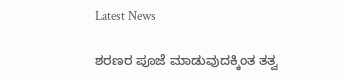Latest News

ಶರಣರ ಪೂಜೆ ಮಾಡುವುದಕ್ಕಿಂತ ತತ್ವ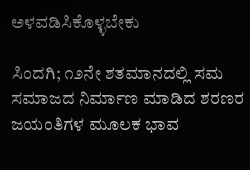ಅಳವಡಿಸಿಕೊಳ್ಳಬೇಕು

ಸಿಂದಗಿ; ೧೨ನೇ ಶತಮಾನದಲ್ಲಿ ಸಮ ಸಮಾಜದ ನಿರ್ಮಾಣ ಮಾಡಿದ ಶರಣರ ಜಯಂತಿಗಳ ಮೂಲಕ ಭಾವ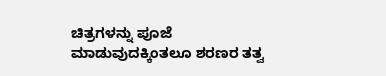ಚಿತ್ರಗಳನ್ನು ಪೂಜೆ ಮಾಡುವುದಕ್ಕಿಂತಲೂ ಶರಣರ ತತ್ವ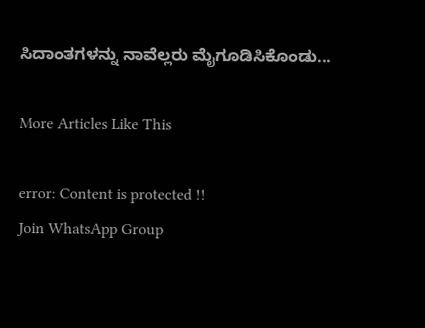ಸಿದಾಂತಗಳನ್ನು ನಾವೆಲ್ಲರು ಮೈಗೂಡಿಸಿಕೊಂಡು...

More Articles Like This

error: Content is protected !!
Join WhatsApp Group